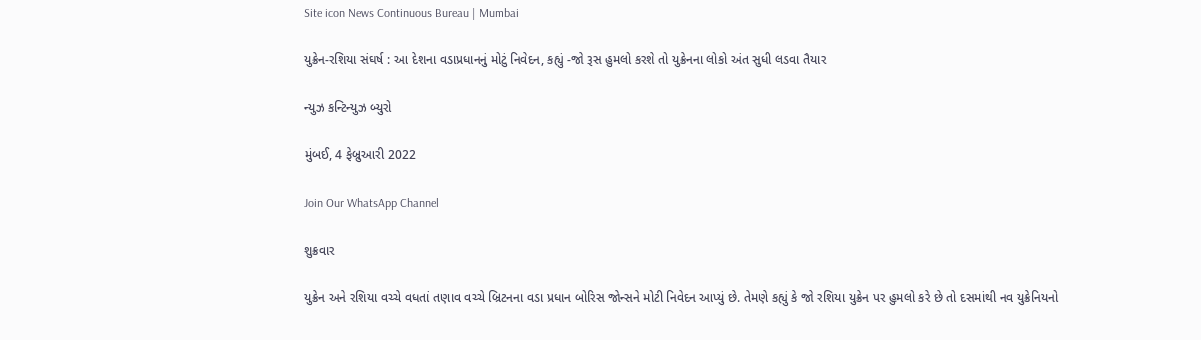Site icon News Continuous Bureau | Mumbai

યુક્રેન-રશિયા સંઘર્ષ : આ દેશના વડાપ્રધાનનું મોટું નિવેદન, કહ્યું -જો રૂસ હુમલો કરશે તો યુક્રેનના લોકો અંત સુધી લડવા તૈયાર

ન્યુઝ કન્ટિન્યુઝ બ્યુરો

મુંબઈ, 4 ફેબ્રુઆરી 2022

Join Our WhatsApp Channel

શુક્રવાર

યુક્રેન અને રશિયા વચ્ચે વધતાં તણાવ વચ્ચે બ્રિટનના વડા પ્રધાન બોરિસ જોન્સને મોટી નિવેદન આપ્યું છે. તેમણે કહ્યું કે જો રશિયા યુક્રેન પર હુમલો કરે છે તો દસમાંથી નવ યુક્રેનિયનો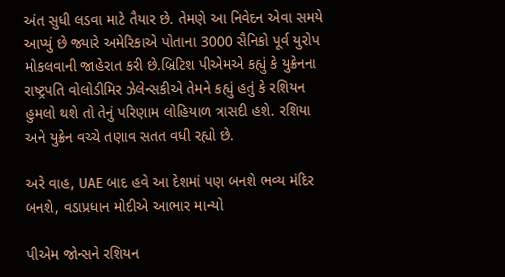અંત સુધી લડવા માટે તૈયાર છે. તેમણે આ નિવેદન એવા સમયે આપ્યું છે જ્યારે અમેરિકાએ પોતાના 3000 સૈનિકો પૂર્વ યુરોપ મોકલવાની જાહેરાત કરી છે.બ્રિટિશ પીએમએ કહ્યું કે યુક્રેનના રાષ્ટ્રપતિ વોલોડીમિર ઝેલેન્સકીએ તેમને કહ્યું હતું કે રશિયન હુમલો થશે તો તેનું પરિણામ લોહિયાળ ત્રાસદી હશે. રશિયા અને યુક્રેન વચ્ચે તણાવ સતત વધી રહ્યો છે.

અરે વાહ, UAE બાદ હવે આ દેશમાં પણ બનશે ભવ્ય મંદિર બનશે, વડાપ્રધાન મોદીએ આભાર માન્યો

પીએમ જોન્સને રશિયન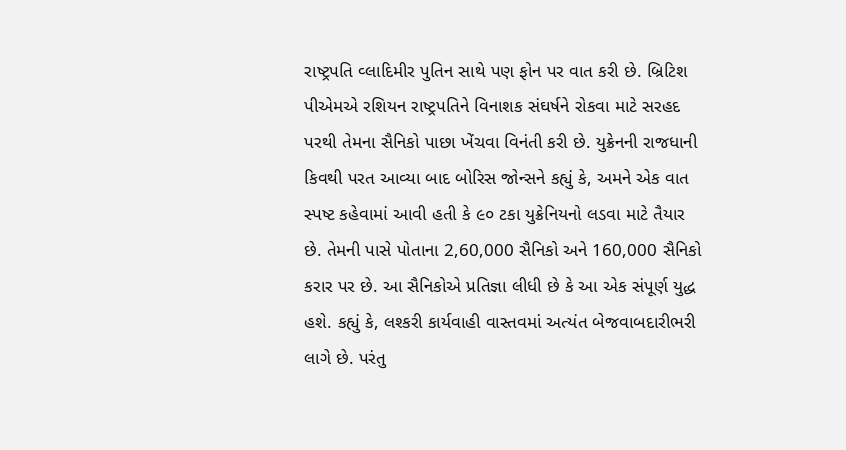રાષ્ટ્રપતિ વ્લાદિમીર પુતિન સાથે પણ ફોન પર વાત કરી છે. બ્રિટિશ પીએમએ રશિયન રાષ્ટ્રપતિને વિનાશક સંઘર્ષને રોકવા માટે સરહદ પરથી તેમના સૈનિકો પાછા ખેંચવા વિનંતી કરી છે. યુક્રેનની રાજધાની કિવથી પરત આવ્યા બાદ બોરિસ જોન્સને કહ્યું કે, અમને એક વાત સ્પષ્ટ કહેવામાં આવી હતી કે ૯૦ ટકા યુક્રેનિયનો લડવા માટે તૈયાર છે. તેમની પાસે પોતાના 2,60,000 સૈનિકો અને 160,000 સૈનિકો કરાર પર છે. આ સૈનિકોએ પ્રતિજ્ઞા લીધી છે કે આ એક સંપૂર્ણ યુદ્ધ હશે. કહ્યું કે, લશ્કરી કાર્યવાહી વાસ્તવમાં અત્યંત બેજવાબદારીભરી લાગે છે. પરંતુ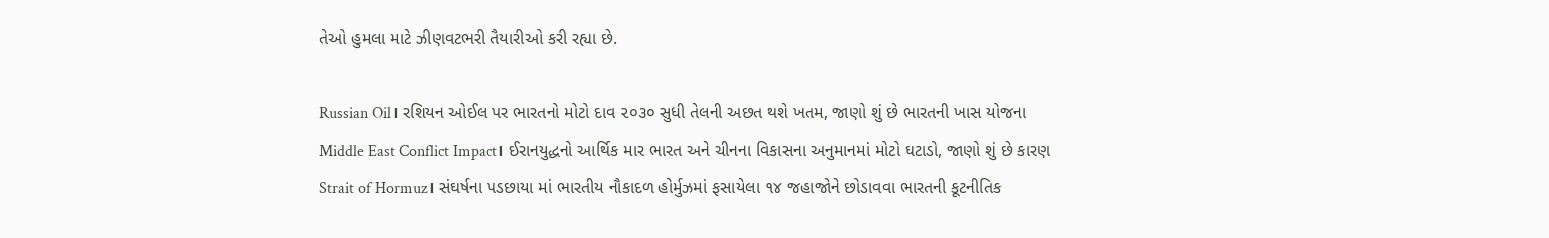તેઓ હુમલા માટે ઝીણવટભરી તૈયારીઓ કરી રહ્યા છે.

Russian Oil। રશિયન ઓઈલ પર ભારતનો મોટો દાવ ૨૦૩૦ સુધી તેલની અછત થશે ખતમ, જાણો શું છે ભારતની ખાસ યોજના
Middle East Conflict Impact। ઈરાનયુદ્ધનો આર્થિક માર ભારત અને ચીનના વિકાસના અનુમાનમાં મોટો ઘટાડો, જાણો શું છે કારણ
Strait of Hormuz। સંઘર્ષના પડછાયા માં ભારતીય નૌકાદળ હોર્મુઝમાં ફસાયેલા ૧૪ જહાજોને છોડાવવા ભારતની કૂટનીતિક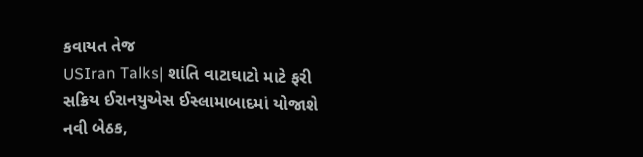કવાયત તેજ
USIran Talks| શાંતિ વાટાઘાટો માટે ફરી સક્રિય ઈરાનયુએસ ઈસ્લામાબાદમાં યોજાશે નવી બેઠક,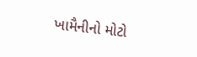ખામૈનીનો મોટો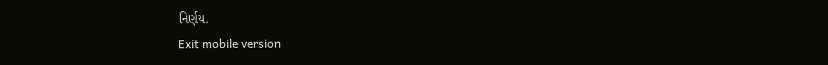નિર્ણય.
Exit mobile version